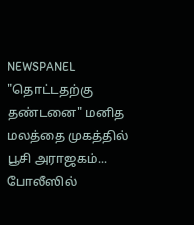NEWSPANEL
"தொட்டதற்கு தண்டனை" மனித மலத்தை முகத்தில் பூசி அராஜகம்... போலீஸில்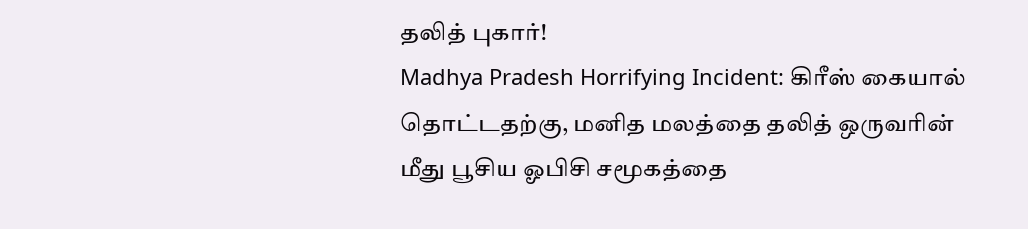தலித் புகார்!
Madhya Pradesh Horrifying Incident: கிரீஸ் கையால் தொட்டதற்கு, மனித மலத்தை தலித் ஒருவரின் மீது பூசிய ஓபிசி சமூகத்தை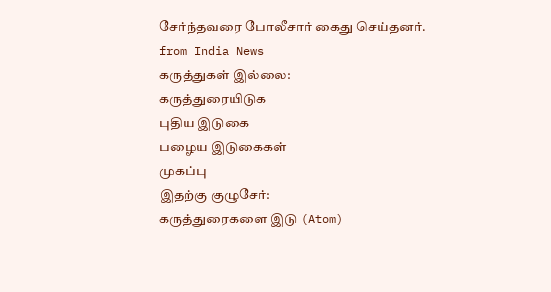சேர்ந்தவரை போலீசார் கைது செய்தனர்.
from India News
கருத்துகள் இல்லை:
கருத்துரையிடுக
புதிய இடுகை
பழைய இடுகைகள்
முகப்பு
இதற்கு குழுசேர்:
கருத்துரைகளை இடு (Atom)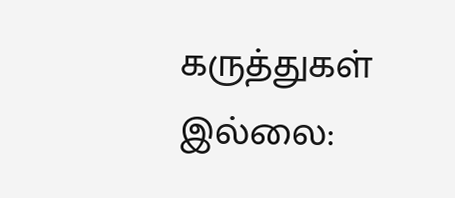கருத்துகள் இல்லை: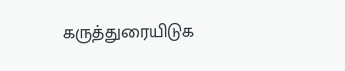கருத்துரையிடுக